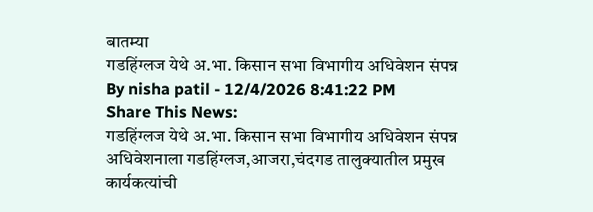बातम्या
गडहिंग्लज येथे अ.भा. किसान सभा विभागीय अधिवेशन संपन्न
By nisha patil - 12/4/2026 8:41:22 PM
Share This News:
गडहिंग्लज येथे अ.भा. किसान सभा विभागीय अधिवेशन संपन्न
अधिवेशनाला गडहिंग्लज,आजरा,चंदगड तालुक्यातील प्रमुख कार्यकत्यांची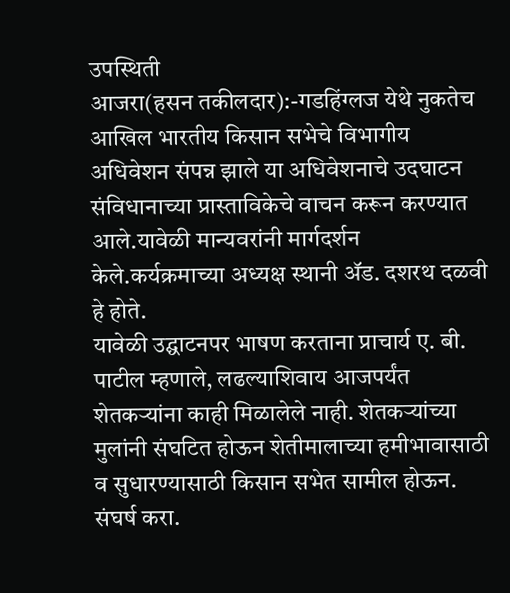उपस्थिती
आजरा(हसन तकीलदार):-गडहिंग्लज येथे नुकतेच आखिल भारतीय किसान सभेचे विभागीय अधिवेशन संपन्न झाले या अधिवेशनाचे उदघाटन संविधानाच्या प्रास्ताविकेचे वाचन करून करण्यात आले.यावेळी मान्यवरांनी मार्गदर्शन केले.कर्यक्रमाच्या अध्यक्ष स्थानी ॲड. दशरथ दळवी हे होते.
यावेळी उद्घाटनपर भाषण करताना प्राचार्य ए. बी. पाटील म्हणाले, लढल्याशिवाय आजपर्यंत शेतकऱ्यांना काही मिळालेले नाही. शेतकऱ्यांच्या मुलांनी संघटित होऊन शेतीमालाच्या हमीभावासाठी व सुधारण्यासाठी किसान सभेत सामील होऊन. संघर्ष करा.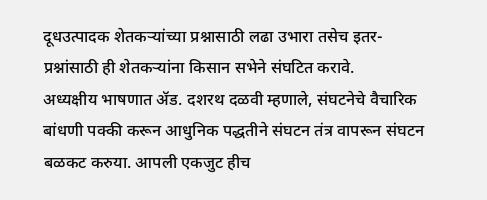दूधउत्पादक शेतकऱ्यांच्या प्रश्नासाठी लढा उभारा तसेच इतर-प्रश्नांसाठी ही शेतकऱ्यांना किसान सभेने संघटित करावे.
अध्यक्षीय भाषणात ॲड. दशरथ दळवी म्हणाले, संघटनेचे वैचारिक बांधणी पक्की करून आधुनिक पद्धतीने संघटन तंत्र वापरून संघटन बळकट करुया. आपली एकजुट हीच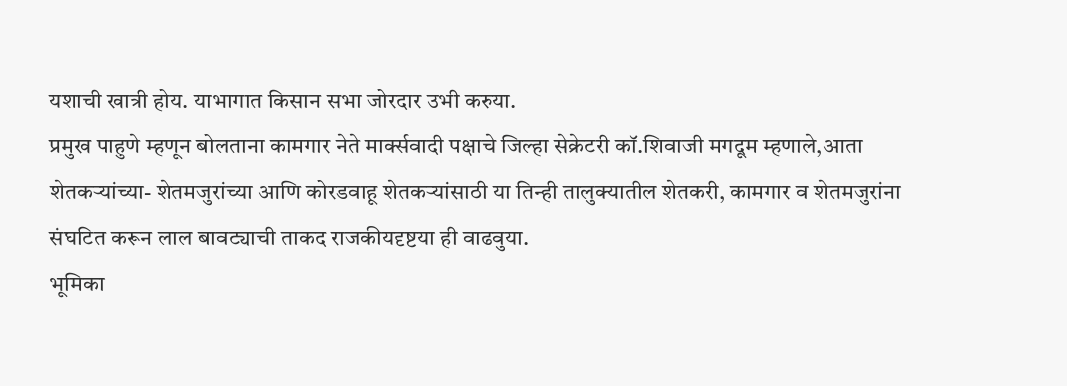यशाची खात्री होय. याभागात किसान सभा जोरदार उभी करुया.
प्रमुख पाहुणे म्हणून बोलताना कामगार नेते मार्क्सवादी पक्षाचे जिल्हा सेक्रेटरी कॉ.शिवाजी मगदूम म्हणाले,आता शेतकऱ्यांच्या- शेतमजुरांच्या आणि कोरडवाहू शेतकऱ्यांसाठी या तिन्ही तालुक्यातील शेतकरी, कामगार व शेतमजुरांना संघटित करून लाल बावट्याची ताकद राजकीयदृष्टया ही वाढवुया.
भूमिका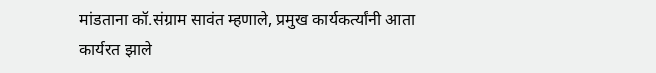मांडताना कॉ.संग्राम सावंत म्हणाले, प्रमुख कार्यकर्त्यांनी आता कार्यरत झाले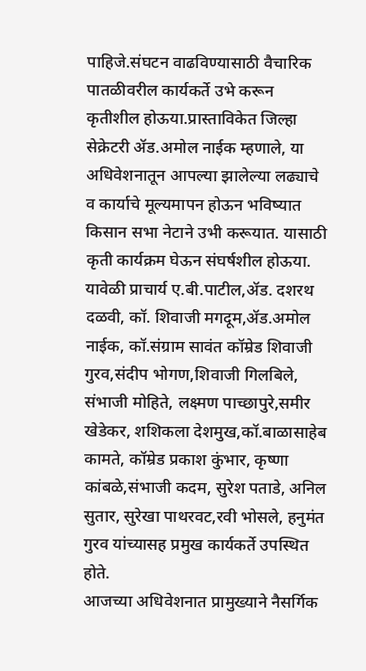पाहिजे.संघटन वाढविण्यासाठी वैचारिक पातळीवरील कार्यकर्ते उभे करून कृतीशील होऊया.प्रास्ताविकेत जिल्हा सेक्रेटरी ॲड.अमोल नाईक म्हणाले, या अधिवेशनातून आपल्या झालेल्या लढ्याचे व कार्याचे मूल्यमापन होऊन भविष्यात किसान सभा नेटाने उभी करूयात. यासाठी कृती कार्यक्रम घेऊन संघर्षशील होऊया.
यावेळी प्राचार्य ए.बी.पाटील,ॲड. दशरथ दळवी, कॉ. शिवाजी मगदूम,ॲड.अमोल नाईक, कॉ.संग्राम सावंत कॉम्रेड शिवाजी गुरव,संदीप भोगण,शिवाजी गिलबिले, संभाजी मोहिते, लक्ष्मण पाच्छापुरे,समीर खेडेकर, शशिकला देशमुख,कॉ.बाळासाहेब कामते, कॉम्रेड प्रकाश कुंभार, कृष्णा कांबळे,संभाजी कदम, सुरेश पताडे, अनिल सुतार, सुरेखा पाथरवट,रवी भोसले, हनुमंत गुरव यांच्यासह प्रमुख कार्यकर्ते उपस्थित होते.
आजच्या अधिवेशनात प्रामुख्याने नैसर्गिक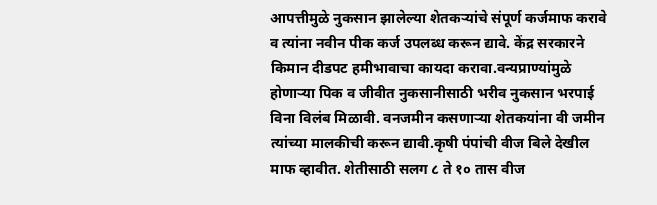आपत्तीमुळे नुकसान झालेल्या शेतकऱ्यांचे संपूर्ण कर्जमाफ करावे व त्यांना नवीन पीक कर्ज उपलब्ध करून द्यावे. केंद्र सरकारने किमान दीडपट हमीभावाचा कायदा करावा.वन्यप्राण्यांमुळे होणाऱ्या पिक व जीवीत नुकसानीसाठी भरीव नुकसान भरपाई विना विलंब मिळावी. वनजमीन कसणाऱ्या शेतकयांना वी जमीन त्यांच्या मालकीची करून द्यावी.कृषी पंपांची वीज बिले देखील माफ व्हावीत. शेतीसाठी सलग ८ ते १० तास वीज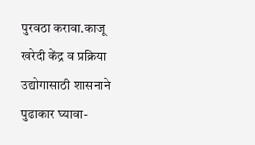पुरवठा करावा.काजू खरेदी केंद्र व प्रक्रिया उद्योगासाठी शासनाने पुढाकार घ्यावा-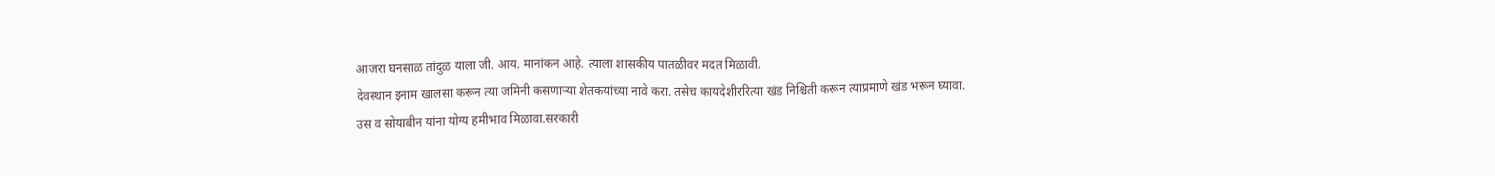आजरा घनसाळ तांदुळ याला जी. आय. मानांकन आहे. त्याला शासकीय पातळीवर मदत मिळावी.
देवस्थान इनाम खालसा करून त्या जमिनी कसणाऱ्या शेतकयांच्या नावे करा. तसेच कायदेशीररित्या खंड निश्चिती करून त्याप्रमाणे खंड भरून घ्यावा.
उस व सोयाबीन यांना योग्य हमीभाव मिळावा.सरकारी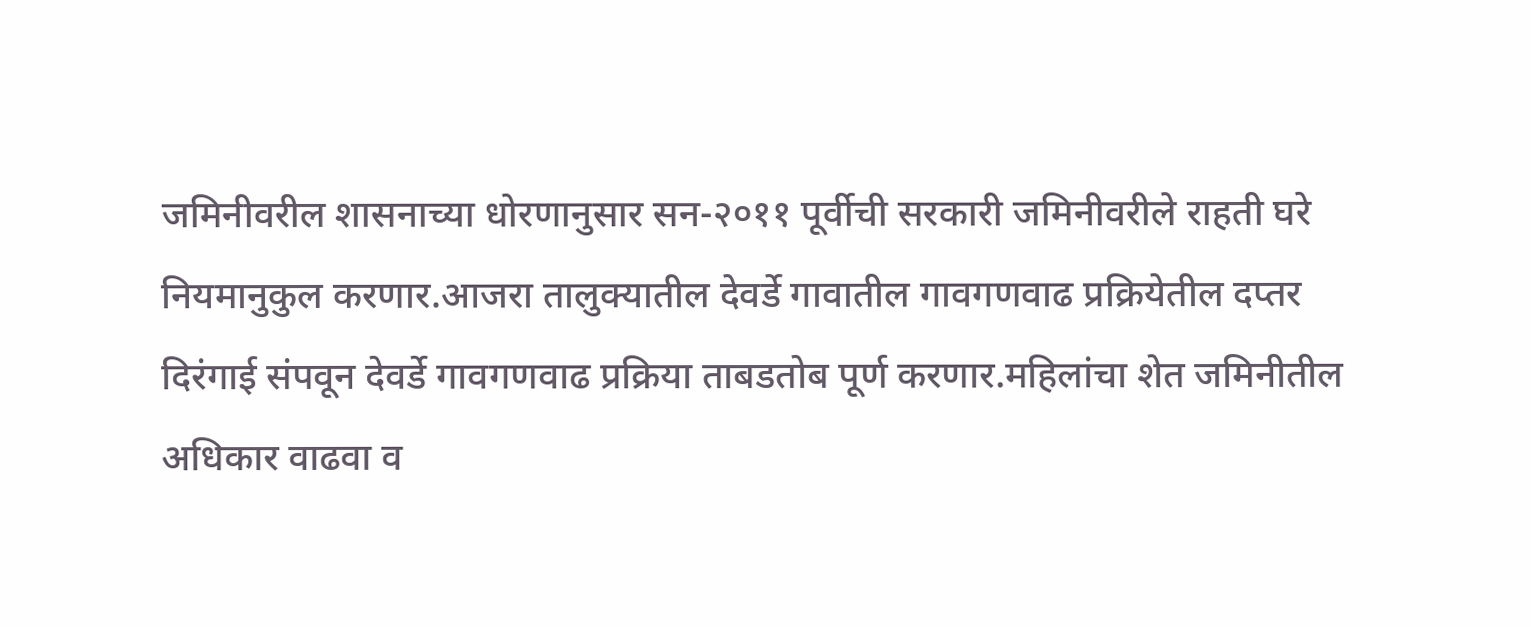जमिनीवरील शासनाच्या धोरणानुसार सन-२०११ पूर्वीची सरकारी जमिनीवरीले राहती घरे नियमानुकुल करणार.आजरा तालुक्यातील देवर्डे गावातील गावगणवाढ प्रक्रियेतील दप्तर दिरंगाई संपवून देवर्डे गावगणवाढ प्रक्रिया ताबडतोब पूर्ण करणार.महिलांचा शेत जमिनीतील अधिकार वाढवा व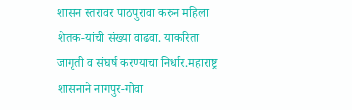शासन स्तरावर पाठपुरावा करुन महिला शेतक-यांची संख्या वाढवा. याकरिता जागृती व संघर्ष करण्याचा निर्धार.महाराष्ट्र शासनाने नागपुर-गोवा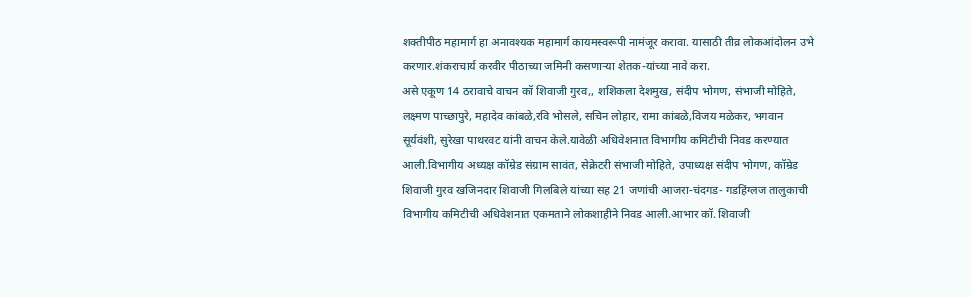शक्तीपीठ महामार्ग हा अनावश्यक महामार्ग कायमस्वरूपी नामंजूर करावा. यासाठी तीव्र लोकआंदोलन उभे करणार.शंकराचार्य करवीर पीठाच्या जमिनी कसणाऱ्या शेतक-यांच्या नावे करा.
असे एकूण 14 ठरावाचे वाचन कॉ शिवाजी गुरव,, शशिकला देशमुख, संदीप भोगण, संभाजी मोहिते, लक्ष्मण पाच्छापुरे, महादेव कांबळे,रवि भोसले, सचिन लोहार, रामा कांबळे,विजय मळेकर, भगवान सूर्यवंशी, सुरेखा पाथरवट यांनी वाचन केले.यावेळी अधिवेशनात विभागीय कमिटीची निवड करण्यात आली.विभागीय अध्यक्ष कॉम्रेड संग्राम सावंत, सेक्रेटरी संभाजी मोहिते, उपाध्यक्ष संदीप भोगण, कॉम्रेड शिवाजी गुरव खजिनदार शिवाजी गिलबिले यांच्या सह 21 जणांची आजरा-चंदगड- गडहिंग्लज तालुकाची विभागीय कमिटीची अधिवेशनात एकमताने लोकशाहीने निवड आली.आभार कॉ. शिवाजी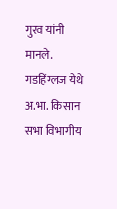गुरव यांनी मानले.
गडहिंग्लज येथे अ.भा. किसान सभा विभागीय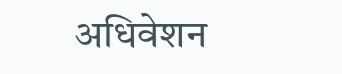अधिवेशन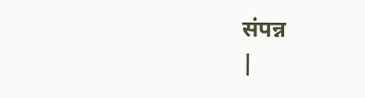संपन्न
|